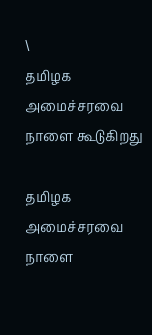\
தமிழக அமைச்சரவை நாளை கூடுகிறது

தமிழக அமைச்சரவை நாளை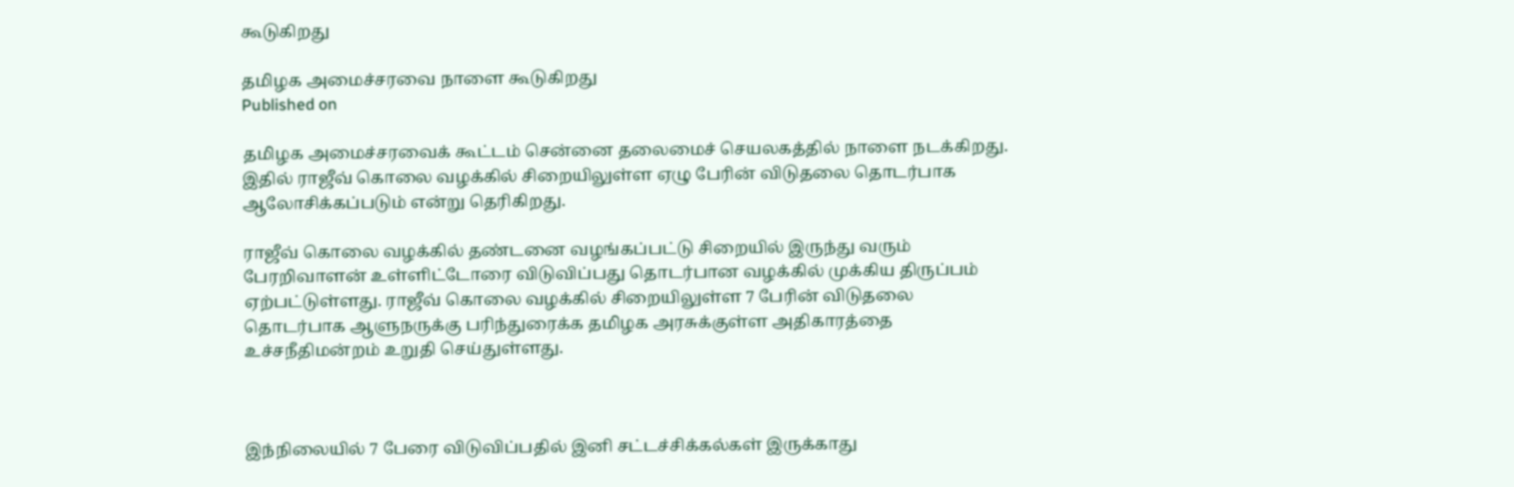கூடுகிறது

தமிழக அமைச்சரவை நாளை கூடுகிறது
Published on

தமிழக அமைச்சரவைக் கூட்டம் சென்னை தலைமைச் செயலகத்தில் நாளை நடக்கிறது. இதில் ராஜீவ் கொலை வழக்கில் சிறையிலுள்ள ஏழு பேரின் விடுதலை தொடர்பாக ஆலோசிக்கப்படும் என்று தெரிகிறது.

ராஜீவ் கொலை வழக்கில் தண்டனை வழங்கப்பட்டு சிறையில் இருந்து வரும் பேரறிவாளன் உள்ளிட்டோரை விடுவிப்பது தொடர்பான வழக்கில் முக்கிய திருப்பம் ஏற்பட்டுள்ளது. ராஜீவ் கொலை வழக்கில் சிறையிலுள்ள 7 பேரின் விடுதலை தொடர்பாக ஆளுநருக்கு பரிந்துரைக்க தமிழக அரசுக்குள்ள அதிகாரத்தை உச்சநீதிமன்றம் உறுதி செய்துள்ளது.



இந்நிலையில் 7 பேரை விடுவிப்பதில் இனி சட்டச்சிக்கல்கள் இருக்காது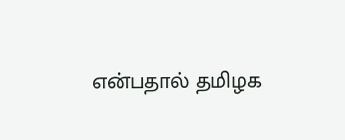என்பதால் தமிழக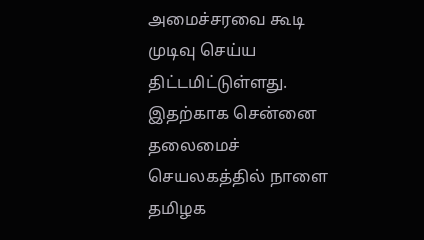அமைச்சரவை கூடி முடிவு செய்ய திட்டமிட்டுள்ளது. இதற்காக சென்னை தலைமைச் செயலகத்தில் நாளை தமிழக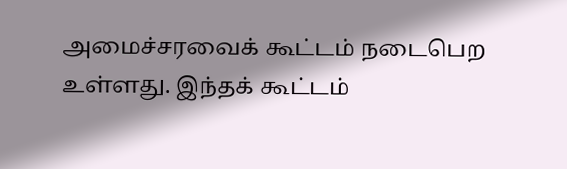அமைச்சரவைக் கூட்டம் நடைபெற உள்ளது. இந்தக் கூட்டம்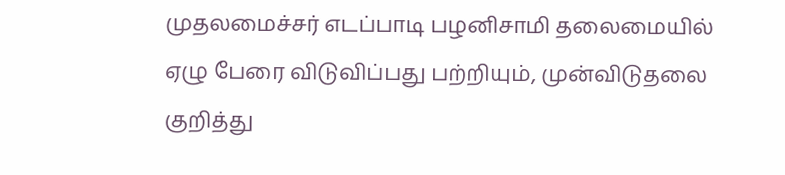முதலமைச்சர் எடப்பாடி பழனிசாமி தலைமையில் ஏழு பேரை விடுவிப்பது பற்றியும், முன்விடுதலை குறித்து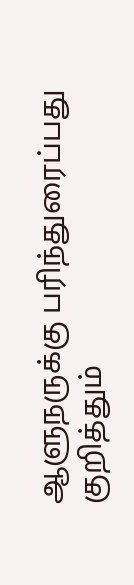ஆளுநருக்கு பரிந்துரைப்பது குறித்தும்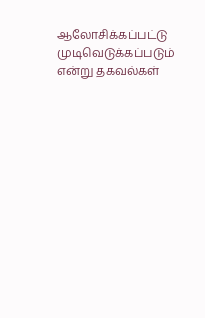ஆலோ‌சிக்கப்பட்டு முடிவெடுக்கப்படும் என்று தகவல்கள்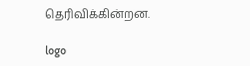தெரிவிக்கின்றன.

logo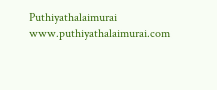Puthiyathalaimurai
www.puthiyathalaimurai.com